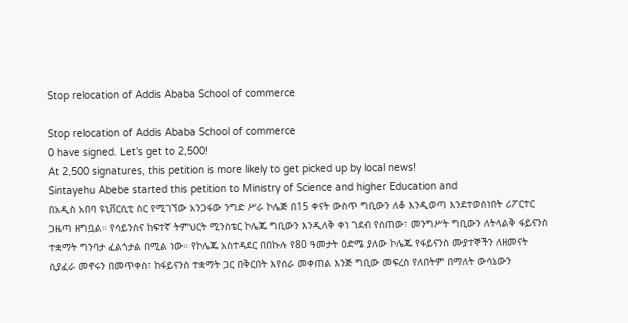Stop relocation of Addis Ababa School of commerce

Stop relocation of Addis Ababa School of commerce
0 have signed. Let’s get to 2,500!
At 2,500 signatures, this petition is more likely to get picked up by local news!
Sintayehu Abebe started this petition to Ministry of Science and higher Education and
በአዲስ አበባ ዩኒቨርሲቲ ስር የሚገኘው አንጋፋው ንግድ ሥራ ኮሌጅ በ15 ቀናት ውስጥ ግቢውን ለቆ እንዲወጣ እንደተወሰነበት ሪፖርተር ጋዜጣ ዘግቧል። የሳይንስና ከፍተኛ ትምህርት ሚንስቴር ኮሌጁ ግቢውን እንዲለቅ ቀነ ገደብ የሰጠው፣ መንግሥት ግቢውን ለትላልቅ ፋይናንስ ተቋማት ግንባታ ፈልጎታል በሚል ነው። የኮሌጁ አስተዳደር በበኩሉ የ80 ዓመታት ዕድሜ ያለው ኮሌጁ የፋይናንስ ሙያተኞችን ለዘመናት ሲያፈራ መኖሩን በመጥቀስ፣ ከፋይናንስ ተቋማት ጋር በቅርበት እየሰራ መቀጠል እንጅ ግቢው መፍረስ የለበትም በማለት ውሳኔውን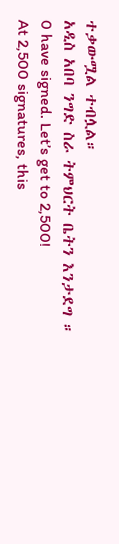ተቃውሟል ተብሏል።
አዲስ አበባ ንግድ ስራ ትምህርት ቤትን እንታደግ ።
0 have signed. Let’s get to 2,500!
At 2,500 signatures, this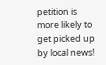petition is more likely to get picked up by local news!